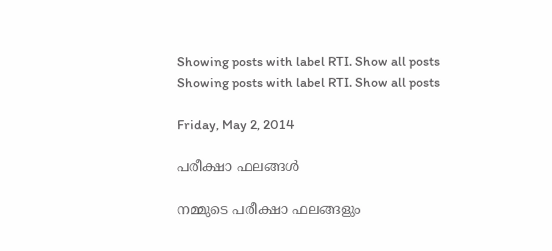Showing posts with label RTI. Show all posts
Showing posts with label RTI. Show all posts

Friday, May 2, 2014

പരീക്ഷാ ഫലങ്ങള്‍

നമ്മുടെ പരീക്ഷാ ഫലങ്ങളും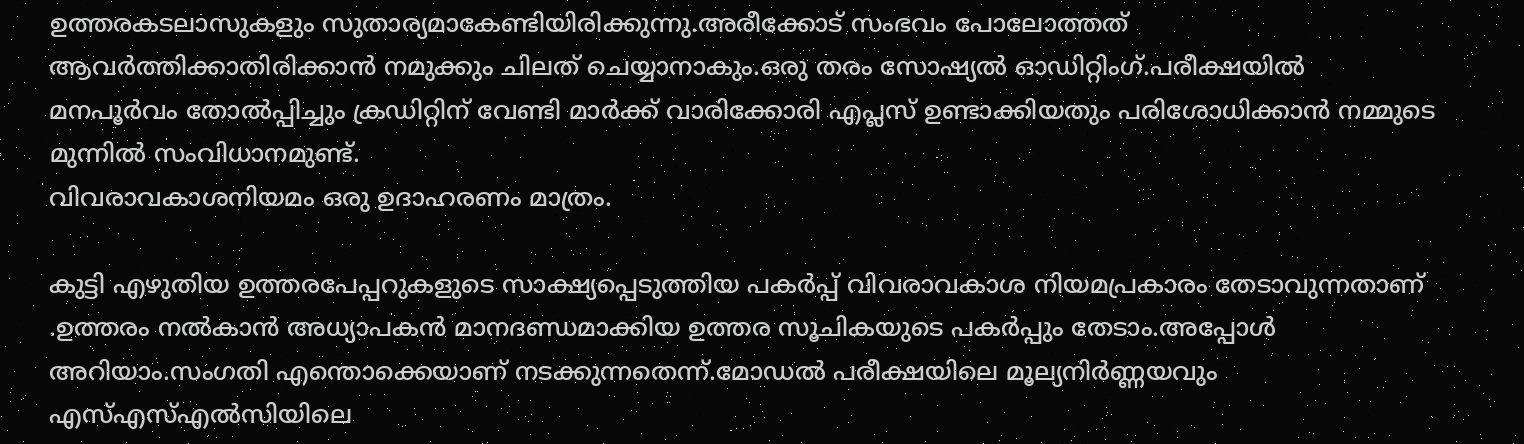ഉത്തരകടലാസുകളും സുതാര്യമാകേണ്ടിയിരിക്കുന്നു.അരീക്കോട് സംഭവം പോലോത്തത് ആവര്‍ത്തിക്കാതിരിക്കാന്‍ നമുക്കും ചിലത് ചെയ്യാനാകും.ഒരു തരം സോഷ്യല്‍ ഓഡിറ്റിംഗ്.പരീക്ഷയില്‍ മനപൂര്‍വം തോല്‍പ്പിച്ചും ക്രഡിറ്റിന് വേണ്ടി മാര്‍ക്ക് വാരിക്കോരി എപ്ലസ് ഉണ്ടാക്കിയതും പരിശോധിക്കാന്‍ നമ്മുടെ മുന്നില്‍ സംവിധാനമുണ്ട്.
വിവരാവകാശനിയമം ഒരു ഉദാഹരണം മാത്രം.

കുട്ടി എഴുതിയ ഉത്തരപേപ്പറുകളുടെ സാക്ഷ്യപ്പെടുത്തിയ പകര്‍പ്പ് വിവരാവകാശ നിയമപ്രകാരം തേടാവുന്നതാണ് .ഉത്തരം നല്‍കാന്‍ അധ്യാപകന്‍ മാനദണ്ഡമാക്കിയ ഉത്തര സൂചികയുടെ പകര്‍പ്പും തേടാം.അപ്പോള്‍ അറിയാം.സംഗതി എന്തൊക്കെയാണ് നടക്കുന്നതെന്ന്.മോഡല്‍ പരീക്ഷയിലെ മൂല്യനിര്‍ണ്ണയവും എസ്എസ്എല്‍സിയിലെ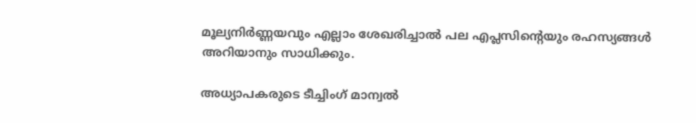മൂല്യനിര്‍ണ്ണയവും എല്ലാം ശേഖരിച്ചാല്‍ പല എപ്ലസിന്റെയും രഹസ്യങ്ങള്‍ അറിയാനും സാധിക്കും.

അധ്യാപകരുടെ ടീച്ചിംഗ് മാന്വല്‍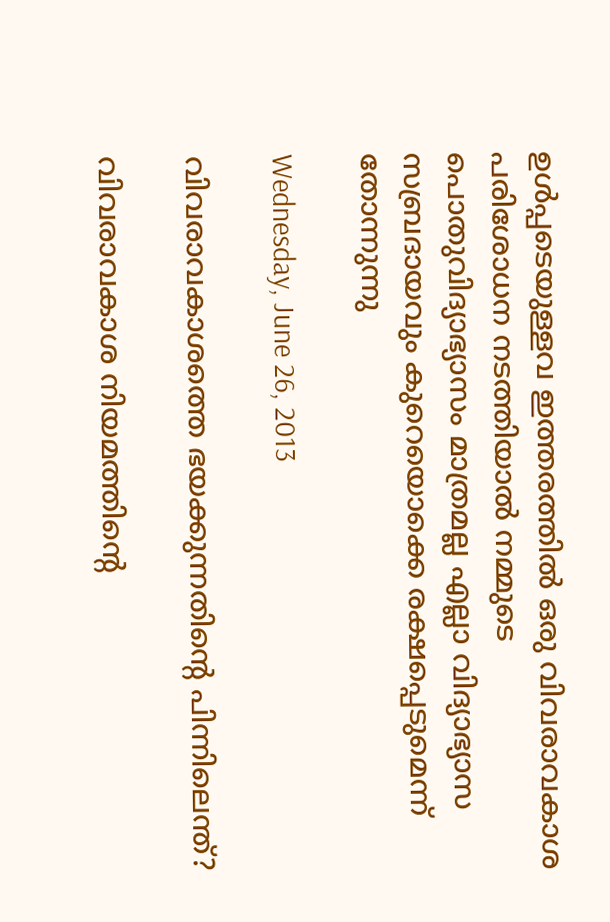ഉള്‍പ്പടെയുള്ളവ ഇത്തരത്തില്‍ ഒരു വിവരാവകാശ പരിശോധന നടത്തിയാല്‍ നമ്മുടെ പൊതുവിദ്യാഭ്യാസം മാത്രമല്ല എല്ലാ വിദ്യാഭ്യാസ സബ്രദായവും കുറെയൊക്കെ രക്ഷപ്പെടുമെന്ന് തോന്നുന്നു

Wednesday, June 26, 2013

വിവരാവകാശത്തെ ഭയക്കുന്നതിന്റെ പിന്നിലെന്ത്?

വിവരാവകാശ നിയമത്തിന്റെ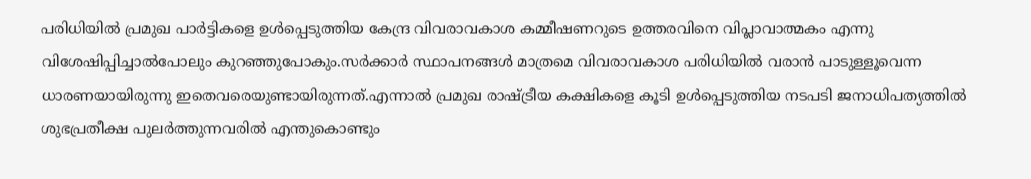പരിധിയില്‍ പ്രമുഖ പാര്‍ട്ടികളെ ഉള്‍പ്പെടുത്തിയ കേന്ദ്ര വിവരാവകാശ കമ്മീഷണറുടെ ഉത്തരവിനെ വിപ്ലാവാത്മകം എന്നു വിശേഷിപ്പിച്ചാല്‍പോലും കുറഞ്ഞുപോകും.സര്‍ക്കാര്‍ സ്ഥാപനങ്ങള്‍ മാത്രമെ വിവരാവകാശ പരിധിയില്‍ വരാന്‍ പാടുള്ളൂവെന്ന ധാരണയായിരുന്നു ഇതെവരെയുണ്ടായിരുന്നത്.എന്നാല്‍ പ്രമുഖ രാഷ്ട്രീയ കക്ഷികളെ കൂടി ഉള്‍പ്പെടുത്തിയ നടപടി ജനാധിപത്യത്തില്‍ ശുഭപ്രതീക്ഷ പുലര്‍ത്തുന്നവരില്‍ എന്തുകൊണ്ടും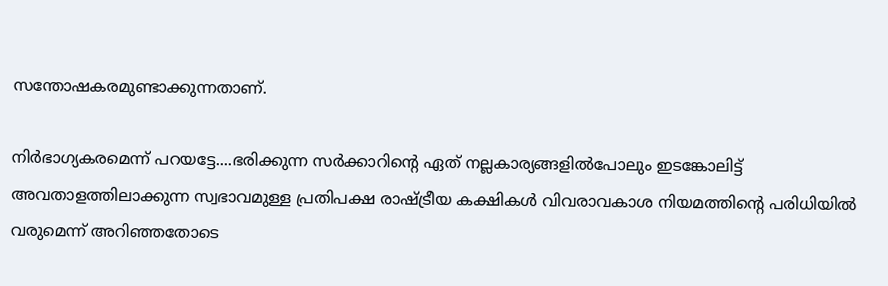സന്തോഷകരമുണ്ടാക്കുന്നതാണ്.

നിര്‍ഭാഗ്യകരമെന്ന് പറയട്ടേ....ഭരിക്കുന്ന സര്‍ക്കാറിന്റെ ഏത് നല്ലകാര്യങ്ങളില്‍പോലും ഇടങ്കോലിട്ട് അവതാളത്തിലാക്കുന്ന സ്വഭാവമുള്ള പ്രതിപക്ഷ രാഷ്ട്രീയ കക്ഷികള്‍ വിവരാവകാശ നിയമത്തിന്റെ പരിധിയില്‍ വരുമെന്ന് അറിഞ്ഞതോടെ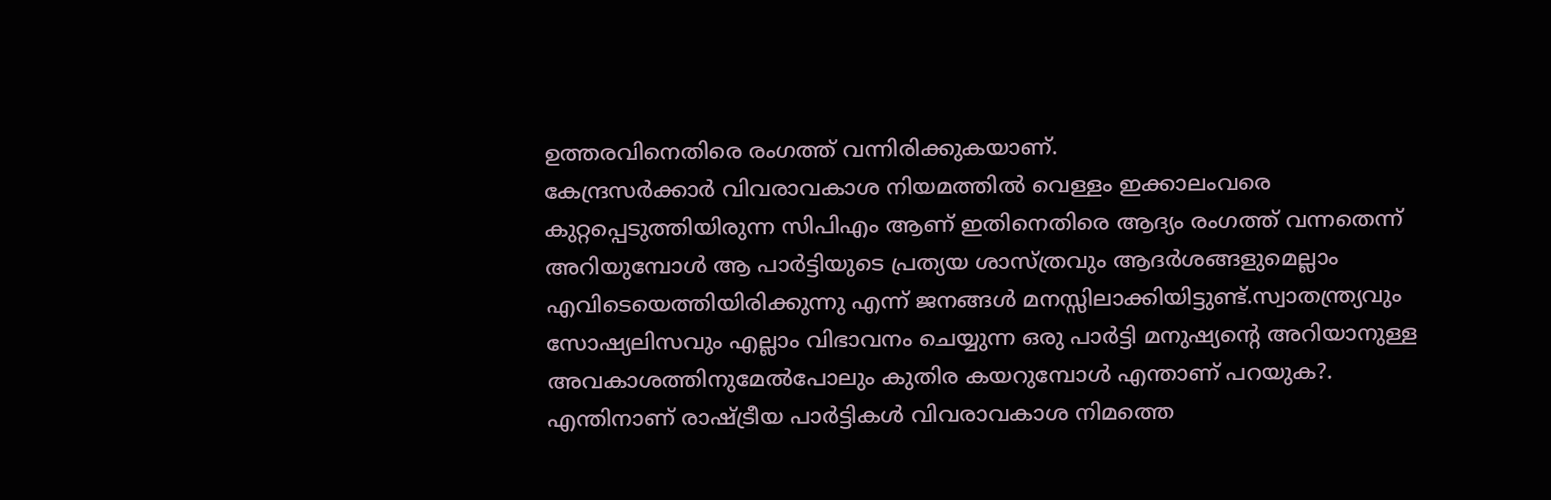ഉത്തരവിനെതിരെ രംഗത്ത് വന്നിരിക്കുകയാണ്.
കേന്ദ്രസര്‍ക്കാര്‍ വിവരാവകാശ നിയമത്തില്‍ വെള്ളം ഇക്കാലംവരെ കുറ്റപ്പെടുത്തിയിരുന്ന സിപിഎം ആണ് ഇതിനെതിരെ ആദ്യം രംഗത്ത് വന്നതെന്ന് അറിയുമ്പോള്‍ ആ പാര്‍ട്ടിയുടെ പ്രത്യയ ശാസ്ത്രവും ആദര്‍ശങ്ങളുമെല്ലാം എവിടെയെത്തിയിരിക്കുന്നു എന്ന് ജനങ്ങള്‍ മനസ്സിലാക്കിയിട്ടുണ്ട്.സ്വാതന്ത്ര്യവും സോഷ്യലിസവും എല്ലാം വിഭാവനം ചെയ്യുന്ന ഒരു പാര്‍ട്ടി മനുഷ്യന്റെ അറിയാനുള്ള അവകാശത്തിനുമേല്‍പോലും കുതിര കയറുമ്പോള്‍ എന്താണ് പറയുക?.
എന്തിനാണ് രാഷ്ട്രീയ പാര്‍ട്ടികള്‍ വിവരാവകാശ നിമത്തെ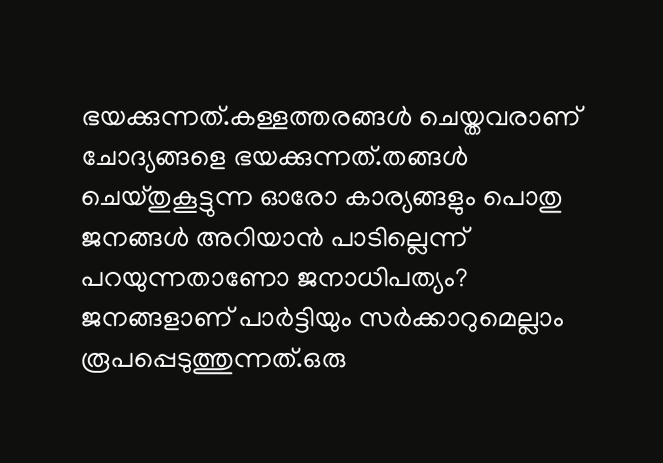ഭയക്കുന്നത്.കള്ളത്തരങ്ങള്‍ ചെയ്തവരാണ് ചോദ്യങ്ങളെ ഭയക്കുന്നത്.തങ്ങള്‍ ചെയ്തുകൂട്ടുന്ന ഓരോ കാര്യങ്ങളും പൊതു ജനങ്ങള്‍ അറിയാന്‍ പാടില്ലെന്ന് പറയുന്നതാണോ ജനാധിപത്യം?
ജനങ്ങളാണ് പാര്‍ട്ടിയും സര്‍ക്കാറുമെല്ലാം രൂപപ്പെടുത്തുന്നത്.ഒരു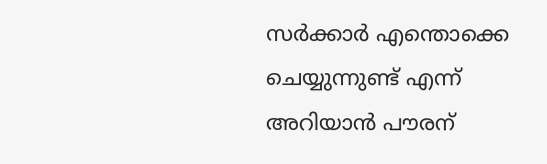സര്‍ക്കാര്‍ എന്തൊക്കെ ചെയ്യുന്നുണ്ട് എന്ന് അറിയാന്‍ പൗരന്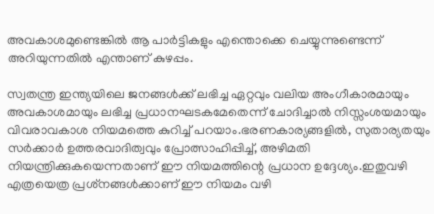അവകാശമുണ്ടെങ്കില്‍ ആ പാര്‍ട്ടികളും എന്തൊക്കെ ചെയ്യുന്നുണ്ടെന്ന് അറിയുന്നതില്‍ എന്താണ് കുഴപ്പം.

സ്വതന്ത്ര ഇന്ത്യയിലെ ജനങ്ങള്‍ക്ക് ലഭിച്ച ഏറ്റവും വലിയ അംഗീകാരമായും അവകാശമായും ലഭിച്ച പ്രധാനഘടകമേതെന്ന് ചോദിച്ചാല്‍ നിസ്സംശയമായും വിവരാവകാശ നിയമത്തെ കുറിച്ച് പറയാം.ഭരണകാര്യങ്ങളില്‍, സുതാര്യതയും സര്‍ക്കാര്‍ ഉത്തരവാദിത്വവും പ്രോത്സാഹിപ്പിച്ച്, അഴിമതി നിയന്ത്രിക്കുകയെന്നതാണ് ഈ നിയമത്തിന്റെ പ്രധാന ഉദ്ദേശ്യം.ഇതുവഴി എത്രയെത്ര പ്രശ്‌നങ്ങള്‍ക്കാണ് ഈ നിയമം വഴി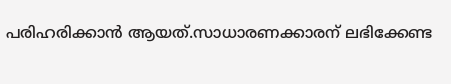പരിഹരിക്കാന്‍ ആയത്.സാധാരണക്കാരന് ലഭിക്കേണ്ട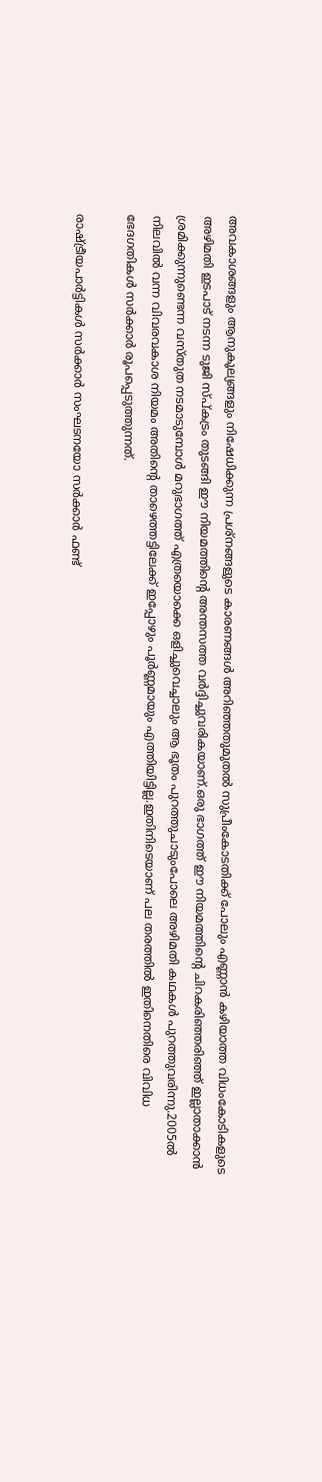അവകാശങ്ങളും ആനുകൂല്യങ്ങളും നിഷേധിക്കുന്ന പ്രശ്‌നങ്ങളുടെ കാരണങ്ങള്‍ അറിഞ്ഞതുമുതല്‍ സുപ്രീംകോടതിക്ക് പോലും എണ്ണാന്‍ കഴിയാത്ത വിധംകോടികളുടെ അഴിമതി ഇടപാട് നടന്ന ടുജി സ്പ്കട്രം തുടങ്ങി ഈ നിയമത്തിന്റെ അന്തസത്ത വര്‍ദ്ദിച്ചുവരികയാണ്.ഒരു ഭാഗത്ത് ഈ നിയമത്തിന്റെ ചിറകരിഞ്ഞരിഞ്ഞ് ഇല്ലാതാക്കാന്‍ ശ്രമിക്കുന്നുണ്ടെന്ന വസ്തുത നടമാടുമ്പോള്‍ മറുഭാഗത്ത് എത്രയൊക്കെ ഒളിച്ചുവെച്ചാലും ആ ഭൂതം പുറത്തുചാടുംപോലെ അഴിമതി കഥകള്‍ പുറത്തുവരിന്നു.2005ല്‍ നിലവില്‍ വന്ന വിവരവകാശ നിയമം അതിന്റെ താഴെത്തട്ടിലേക്ക് ഇപ്പോഴും പൂര്‍ണ്ണമായും എത്തിയിട്ടില്ല.ഇതിനിടെയാണ് പല തരത്തില്‍ ഇതിനെതിരെ വിവിധ ഭേദഗതികള്‍ സര്‍ക്കാര്‍ രൂപപ്പെടുത്തുന്നത്.

രാഷ്ട്രീയപാര്‍ട്ടികള്‍ സര്‍ക്കാര്‍ സംഘടനയോ സര്‍ക്കാര്‍ ഫണ്ട്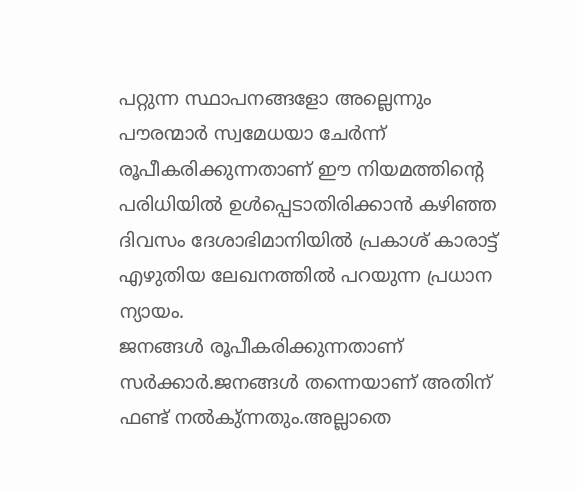പറ്റുന്ന സ്ഥാപനങ്ങളോ അല്ലെന്നും പൗരന്മാര്‍ സ്വമേധയാ ചേര്‍ന്ന് രൂപീകരിക്കുന്നതാണ് ഈ നിയമത്തിന്റെ പരിധിയില്‍ ഉള്‍പ്പെടാതിരിക്കാന്‍ കഴിഞ്ഞ ദിവസം ദേശാഭിമാനിയില്‍ പ്രകാശ് കാരാട്ട് എഴുതിയ ലേഖനത്തില്‍ പറയുന്ന പ്രധാന ന്യായം.
ജനങ്ങള്‍ രൂപീകരിക്കുന്നതാണ് സര്‍ക്കാര്‍.ജനങ്ങള്‍ തന്നെയാണ് അതിന് ഫണ്ട് നല്‍കു്ന്നതും.അല്ലാതെ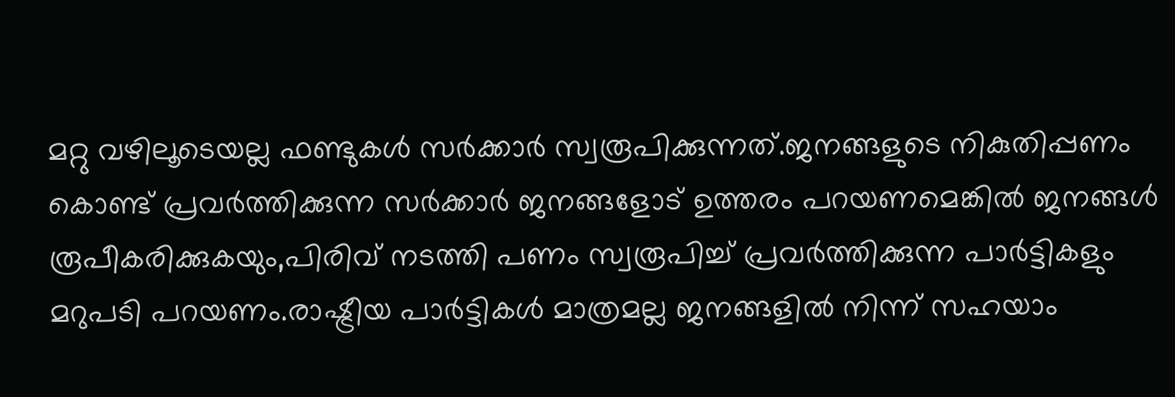മറ്റു വഴിലൂടെയല്ല ഫണ്ടുകള്‍ സര്‍ക്കാര്‍ സ്വരൂപിക്കുന്നത്.ജനങ്ങളുടെ നികുതിപ്പണം കൊണ്ട് പ്രവര്‍ത്തിക്കുന്ന സര്‍ക്കാര്‍ ജനങ്ങളോട് ഉത്തരം പറയണമെങ്കില്‍ ജനങ്ങള്‍ രൂപീകരിക്കുകയും,പിരിവ് നടത്തി പണം സ്വരൂപിച്ച് പ്രവര്‍ത്തിക്കുന്ന പാര്‍ട്ടികളും മറുപടി പറയണം.രാഷ്ട്രീയ പാര്‍ട്ടികള്‍ മാത്രമല്ല ജനങ്ങളില്‍ നിന്ന് സഹയാം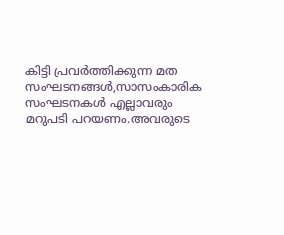കിട്ടി പ്രവര്‍ത്തിക്കുന്ന മത സംഘടനങ്ങള്‍,സാസംകാരിക സംഘടനകള്‍ എല്ലാവരും മറുപടി പറയണം.അവരുടെ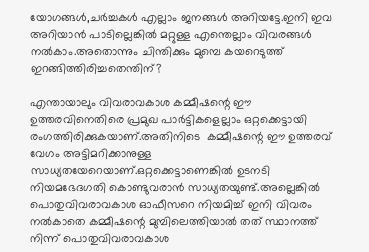യോഗങ്ങള്‍,ചര്‍ച്ചകള്‍ എല്ലാം ജനങ്ങള്‍ അറിയട്ടേ.ഇനി ഇവ അറിയാന്‍ പാടില്ലെങ്കില്‍ മറ്റുള്ള എന്തെല്ലാം വിവരങ്ങള്‍ നല്‍കാം.അതൊന്നും ചിന്തിക്കും മുമ്പെ കയറെടുത്ത് ഇറങ്ങിത്തിരിച്ചതെന്തിന്?

എന്തായാലും വിവരാവകാശ കമ്മീഷന്റെ ഈ ഉത്തരവിനെതിരെ പ്രമുഖ പാര്‍ട്ടികളെല്ലാം ഒറ്റക്കെട്ടായി രംഗത്തിരിക്കുകയാണ്.അതിനിടെ  കമ്മീഷന്റെ ഈ ഉത്തരവ് വേഗം അട്ടിമറിക്കാനുള്ള സാധ്യതയേറെയാണ്.ഒറ്റക്കെട്ടാണെങ്കില്‍ ഉടനടി നിയമഭേദഗതി കൊണ്ടുവരാന്‍ സാധ്യതയുണ്ട്.അല്ലെങ്കില്‍ പൊതുവിവരാവകാശ ഓഫീസറെ നിയമിച്ച് ഇനി വിവരം നല്‍കാതെ കമ്മീഷന്റെ മുമ്പിലെത്തിയാല്‍ തത് സ്ഥാനത്ത് നിന്ന് പൊതുവിവരാവകാശ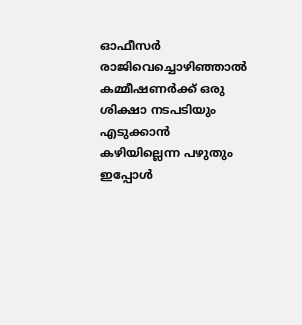ഓഫീസര്‍ രാജിവെച്ചൊഴിഞ്ഞാല്‍ കമ്മീഷണര്‍ക്ക് ഒരു ശിക്ഷാ നടപടിയും എടുക്കാന്‍ കഴിയില്ലെന്ന പഴുതും ഇപ്പോള്‍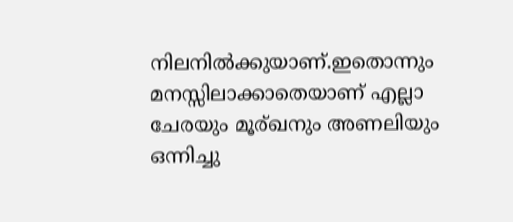നിലനില്‍ക്കുയാണ്.ഇതൊന്നും മനസ്സിലാക്കാതെയാണ് എല്ലാ ചേരയും മൂര്ഖനും അണലിയും ഒന്നിച്ചു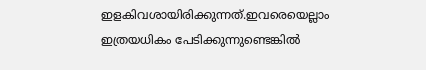ഇളകിവശായിരിക്കുന്നത്.ഇവരെയെല്ലാം ഇത്രയധികം പേടിക്കുന്നുണ്ടെങ്കില്‍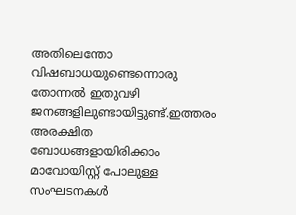അതിലെന്തോ വിഷബാധയുണ്ടെന്നൊരു തോന്നല്‍ ഇതുവഴി ജനങ്ങളിലുണ്ടായിട്ടുണ്ട്.ഇത്തരം അരക്ഷിത ബോധങ്ങളായിരിക്കാം മാവോയിസ്റ്റ് പോലുള്ള സംഘടനകള്‍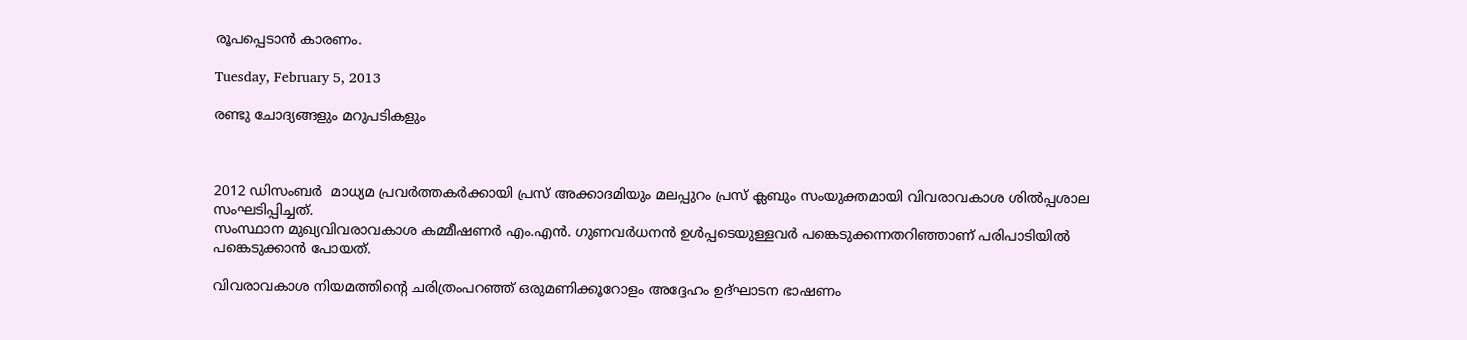രൂപപ്പെടാന്‍ കാരണം.

Tuesday, February 5, 2013

രണ്ടു ചോദ്യങ്ങളും മറുപടികളും



2012 ഡിസംബര്‍  മാധ്യമ പ്രവര്‍ത്തകര്‍ക്കായി പ്രസ് അക്കാദമിയും മലപ്പുറം പ്രസ് ക്ലബും സംയുക്തമായി വിവരാവകാശ ശില്‍പ്പശാല സംഘടിപ്പിച്ചത്.
സംസ്ഥാന മുഖ്യവിവരാവകാശ കമ്മീഷണര്‍ എം.എന്‍. ഗുണവര്‍ധനന്‍ ഉള്‍പ്പടെയുള്ളവര്‍ പങ്കെടുക്കന്നതറിഞ്ഞാണ് പരിപാടിയില്‍ പങ്കെടുക്കാന്‍ പോയത്.

വിവരാവകാശ നിയമത്തിന്റെ ചരിത്രംപറഞ്ഞ് ഒരുമണിക്കൂറോളം അദ്ദേഹം ഉദ്ഘാടന ഭാഷണം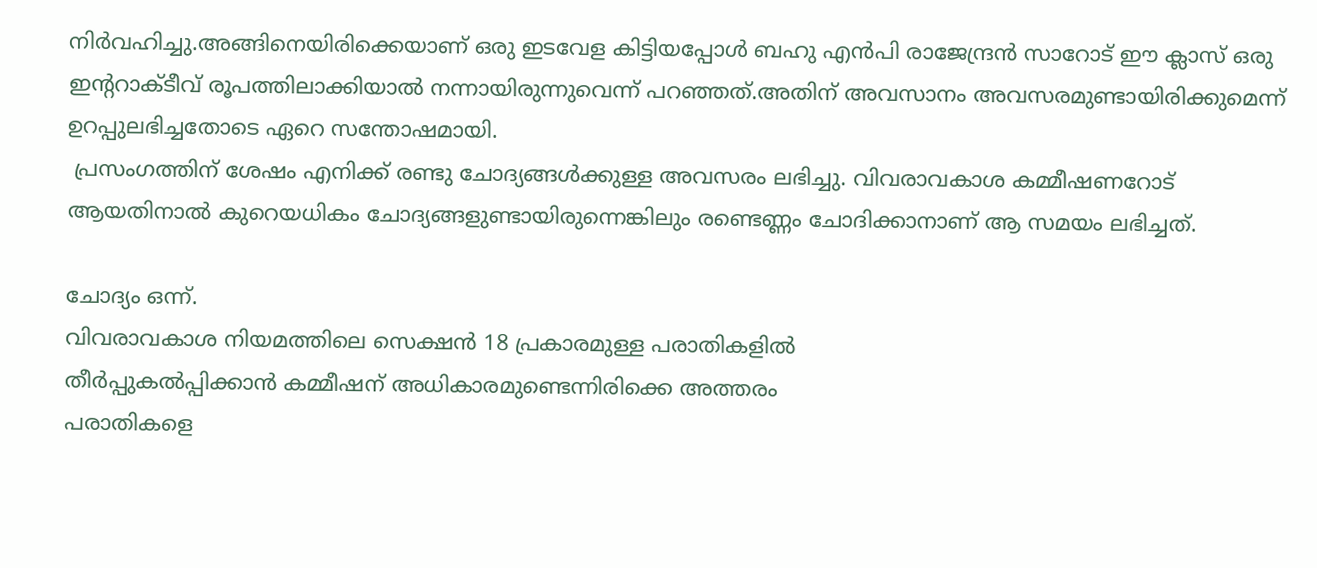നിര്‍വഹിച്ചു.അങ്ങിനെയിരിക്കെയാണ് ഒരു ഇടവേള കിട്ടിയപ്പോള്‍ ബഹു എന്‍പി രാജേന്ദ്രന്‍ സാറോട് ഈ ക്ലാസ് ഒരു ഇന്ററാക്ടീവ് രൂപത്തിലാക്കിയാല്‍ നന്നായിരുന്നുവെന്ന് പറഞ്ഞത്.അതിന് അവസാനം അവസരമുണ്ടായിരിക്കുമെന്ന് ഉറപ്പുലഭിച്ചതോടെ ഏറെ സന്തോഷമായി.
 പ്രസംഗത്തിന് ശേഷം എനിക്ക് രണ്ടു ചോദ്യങ്ങള്‍ക്കുള്ള അവസരം ലഭിച്ചു. വിവരാവകാശ കമ്മീഷണറോട് ആയതിനാല്‍ കുറെയധികം ചോദ്യങ്ങളുണ്ടായിരുന്നെങ്കിലും രണ്ടെണ്ണം ചോദിക്കാനാണ് ആ സമയം ലഭിച്ചത്.

ചോദ്യം ഒന്ന്.
വിവരാവകാശ നിയമത്തിലെ സെക്ഷന്‍ 18 പ്രകാരമുള്ള പരാതികളില്‍
തീര്‍പ്പുകല്‍പ്പിക്കാന്‍ കമ്മീഷന് അധികാരമുണ്ടെന്നിരിക്കെ അത്തരം
പരാതികളെ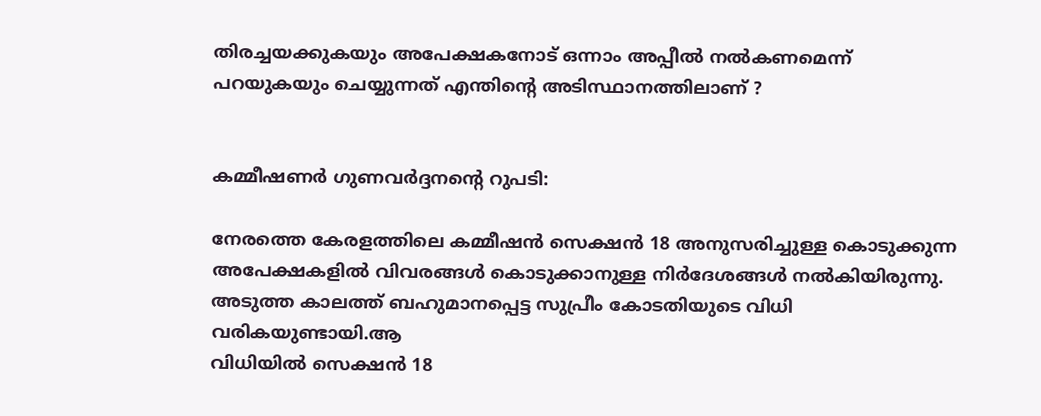തിരച്ചയക്കുകയും അപേക്ഷകനോട് ഒന്നാം അപ്പീല്‍ നല്‍കണമെന്ന്
പറയുകയും ചെയ്യുന്നത് എന്തിന്റെ അടിസ്ഥാനത്തിലാണ് ?


കമ്മീഷണര്‍ ഗുണവര്‍ദ്ദനന്റെ റുപടി:

നേരത്തെ കേരളത്തിലെ കമ്മീഷന്‍ സെക്ഷന്‍ 18 അനുസരിച്ചുള്ള കൊടുക്കുന്ന
അപേക്ഷകളില്‍ വിവരങ്ങള്‍ കൊടുക്കാനുള്ള നിര്‍ദേശങ്ങള്‍ നല്‍കിയിരുന്നു.
അടുത്ത കാലത്ത് ബഹുമാനപ്പെട്ട സുപ്രീം കോടതിയുടെ വിധി വരികയുണ്ടായി.ആ
വിധിയില്‍ സെക്ഷന്‍ 18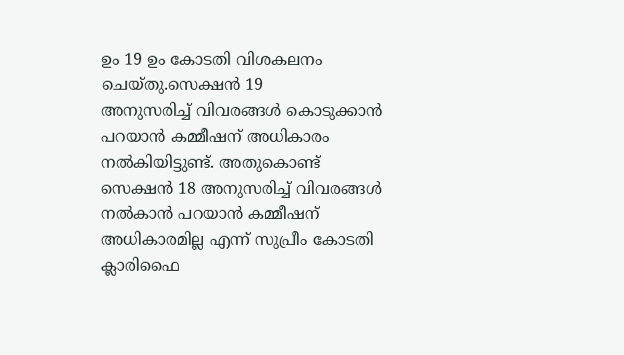ഉം 19 ഉം കോടതി വിശകലനം ചെയ്തു.സെക്ഷന്‍ 19
അനുസരിച്ച് വിവരങ്ങള്‍ കൊടുക്കാന്‍ പറയാന്‍ കമ്മീഷന് അധികാരം
നല്‍കിയിട്ടുണ്ട്. അതുകൊണ്ട് സെക്ഷന്‍ 18 അനുസരിച്ച് വിവരങ്ങള്‍ നല്‍കാന്‍ പറയാന്‍ കമ്മീഷന്
അധികാരമില്ല എന്ന് സുപ്രീം കോടതി ക്ലാരിഫൈ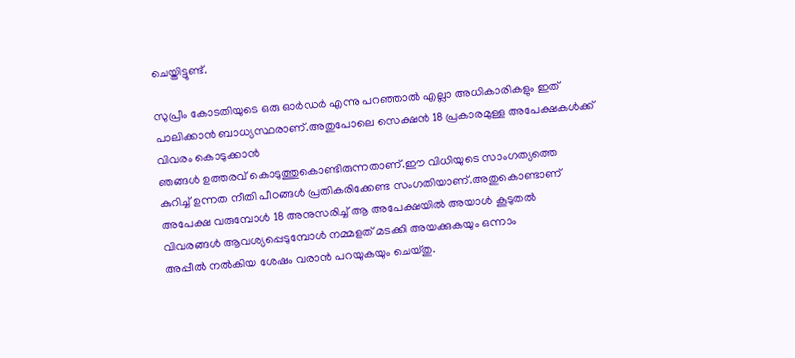ചെയ്തിട്ടുണ്ട്.

സുപ്രീം കോടതിയുടെ ഒരു ഓര്‍ഡര്‍ എന്നു പറഞ്ഞാല്‍ എല്ലാ അധികാരികളും ഇത് പാലിക്കാന്‍ ബാധ്യസ്ഥരാണ്.അതുപോലെ സെക്ഷന്‍ 18 പ്രകാരമുള്ള അപേക്ഷകള്‍ക്ക് വിവരം കൊടുക്കാന്‍
ഞങ്ങള്‍ ഉത്തരവ് കൊടുത്തുകൊണ്ടിരുന്നതാണ്.ഈ വിധിയുടെ സാംഗത്യത്തെ
കുറിച്ച് ഉന്നത നീതി പീഠങ്ങള്‍ പ്രതികരിക്കേണ്ട സംഗതിയാണ്.അതുകൊണ്ടാണ്
അപേക്ഷ വരുമ്പോള്‍ 18 അനുസരിച്ച് ആ അപേക്ഷയില്‍ അയാള്‍ കൂടുതല്‍
വിവരങ്ങള്‍ ആവശ്യപ്പെടുമ്പോള്‍ നമ്മളത് മടക്കി അയക്കുകയും ഒന്നാം
അപ്പീല്‍ നല്‍കിയ ശേഷം വരാന്‍ പറയുകയും ചെയ്തു.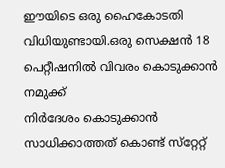ഈയിടെ ഒരു ഹൈകോടതി വിധിയുണ്ടായി.ഒരു സെക്ഷന്‍ 18 പെറ്റീഷനില്‍ വിവരം കൊടുക്കാന്‍ നമുക്ക്
നിര്‍ദേശം കൊടുക്കാന്‍ സാധിക്കാത്തത് കൊണ്ട് സ്‌റ്റേറ്റ്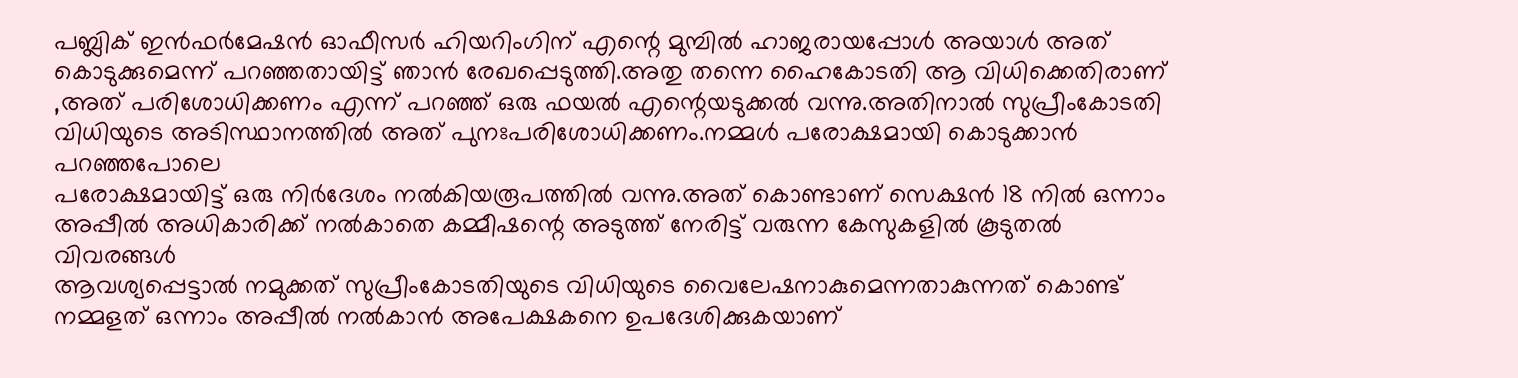പബ്ലിക് ഇന്‍ഫര്‍മേഷന്‍ ഓഫീസര്‍ ഹിയറിംഗിന് എന്റെ മുമ്പില്‍ ഹാജരായപ്പോള്‍ അയാള്‍ അത് കൊടുക്കുമെന്ന് പറഞ്ഞതായിട്ട് ഞാന്‍ രേഖപ്പെടുത്തി.അതു തന്നെ ഹൈകോടതി ആ വിധിക്കെതിരാണ് ,അത് പരിശോധിക്കണം എന്ന് പറഞ്ഞ് ഒരു ഫയല്‍ എന്റെയടുക്കല്‍ വന്നു.അതിനാല്‍ സുപ്രീംകോടതി വിധിയുടെ അടിസ്ഥാനത്തില്‍ അത് പുനഃപരിശോധിക്കണം.നമ്മള്‍ പരോക്ഷമായി കൊടുക്കാന്‍ പറഞ്ഞപോലെ
പരോക്ഷമായിട്ട് ഒരു നിര്‍ദേശം നല്‍കിയരൂപത്തില്‍ വന്നു.അത് കൊണ്ടാണ് സെക്ഷന്‍ 18 നില്‍ ഒന്നാം അപ്പീല്‍ അധികാരിക്ക് നല്‍കാതെ കമ്മീഷന്റെ അടുത്ത് നേരിട്ട് വരുന്ന കേസുകളില്‍ കൂടുതല്‍ വിവരങ്ങള്‍
ആവശ്യപ്പെട്ടാല്‍ നമുക്കത് സുപ്രീംകോടതിയുടെ വിധിയുടെ വൈലേഷനാകുമെന്നതാകുന്നത് കൊണ്ട് നമ്മളത് ഒന്നാം അപ്പീല്‍ നല്‍കാന്‍ അപേക്ഷകനെ ഉപദേശിക്കുകയാണ്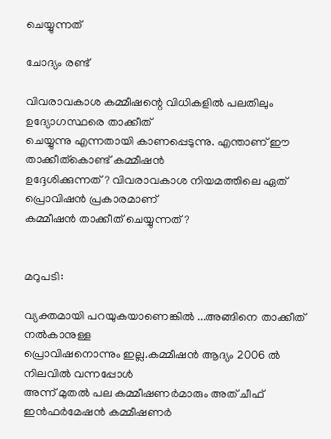ചെയ്യുന്നത്

ചോദ്യം രണ്ട്

വിവരാവകാശ കമ്മീഷന്റെ വിധികളില്‍ പലതിലും ഉദ്യോഗസ്ഥരെ താക്കീത്
ചെയ്യുന്നു എന്നതായി കാണപ്പെടുന്നു. എന്താണ് ഈ താക്കീത്‌കൊണ്ട് കമ്മീഷന്‍
ഉദ്ദേശിക്കുന്നത് ? വിവരാവകാശ നിയമത്തിലെ ഏത് പ്രൊവിഷന്‍ പ്രകാരമാണ്
കമ്മീഷന്‍ താക്കീത് ചെയ്യുന്നത് ?


മറുപടി:

വ്യക്തമായി പറയുകയാണെങ്കില്‍ ...അങ്ങിനെ താക്കീത് നല്‍കാനുള്ള
പ്രൊവിഷനൊന്നും ഇല്ല.കമ്മീഷന്‍ ആദ്യം 2006 ല്‍ നിലവില്‍ വന്നപ്പോള്‍
അന്ന് മുതല്‍ പല കമ്മീഷണര്‍മാരും അത് ചീഫ് ഇന്‍ഫര്‍മേഷന്‍ കമ്മീഷണര്‍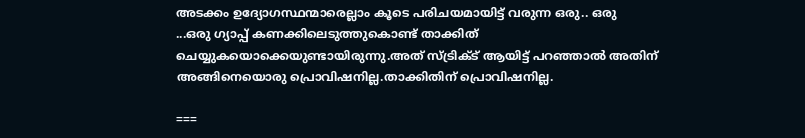അടക്കം ഉദ്യോഗസ്ഥന്മാരെല്ലാം കൂടെ പരിചയമായിട്ട് വരുന്ന ഒരു.. ഒരു
...ഒരു ഗ്യാപ്പ് കണക്കിലെടുത്തുകൊണ്ട് താക്കിത് ചെയ്യുകയൊക്കെയുണ്ടായിരുന്നു.അത് സ്ട്രിക്ട് ആയിട്ട് പറഞ്ഞാല്‍ അതിന് അങ്ങിനെയൊരു പ്രൊവിഷനില്ല.താക്കിതിന് പ്രൊവിഷനില്ല.

===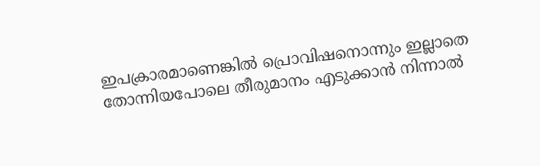ഇപക്രാരമാണെങ്കില്‍ പ്രൊവിഷനൊന്നും ഇല്ലാതെ തോന്നിയപോലെ തീരുമാനം എടുക്കാന്‍ നിന്നാല്‍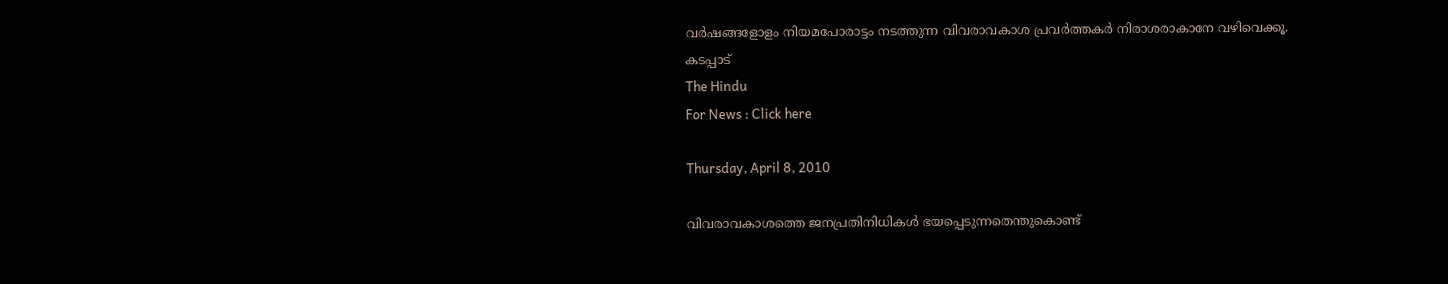വര്‍ഷങ്ങളോളം നിയമപോരാട്ടം നടത്തുന്ന വിവരാവകാശ പ്രവര്‍ത്തകര്‍ നിരാശരാകാനേ വഴിവെക്കൂ.
കടപ്പാട്
The Hindu
For News : Click here

Thursday, April 8, 2010

വിവരാവകാശത്തെ ജനപ്രതിനിധികള്‍ ഭയപ്പെടുന്നതെന്തുകൊണ്ട്‌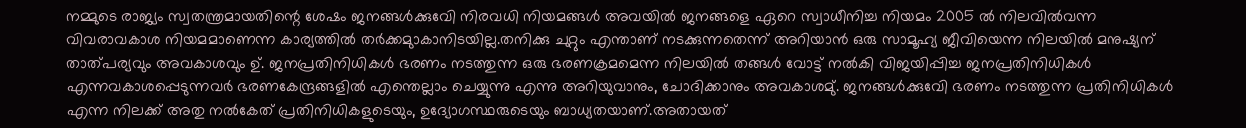നമ്മുടെ രാജ്യം സ്വതന്ത്രമായതിന്റെ ശേഷം ജനങ്ങള്‍ക്കുവേി നിരവധി നിയമങ്ങള്‍ അവയില്‍ ജനങ്ങളെ ഏറെ സ്വാധീനിച്ച നിയമം 2005 ല്‍ നിലവില്‍വന്ന വിവരാവകാശ നിയമമാണെന്ന കാര്യത്തില്‍ തര്‍ക്കമുാകാനിടയില്ല.തനിക്കു ചുറ്റും എന്താണ്‌ നടക്കുന്നതെന്ന്‌ അറിയാന്‍ ഒരു സാമൂഹ്യ ജീവിയെന്ന നിലയില്‍ മനുഷ്യന്‌ താത്‌പര്യവും അവകാശവും ഉ്‌. ജനപ്രതിനിധികള്‍ ഭരണം നടത്തുന്ന ഒരു ഭരണക്രമമെന്ന നിലയില്‍ തങ്ങള്‍ വോട്ട്‌ നല്‍കി വിജയിപ്പിച്ച ജനപ്രതിനിധികള്‍ എന്നവകാശപ്പെടുന്നവര്‍ ഭരണകേന്ദ്രങ്ങളില്‍ എന്തെല്ലാം ചെയ്യുന്നു എന്നു അറിയുവാനും, ചോദിക്കാനും അവകാശമു്‌. ജനങ്ങള്‍ക്കുവേി ഭരണം നടത്തുന്ന പ്രതിനിധികള്‍ എന്ന നിലക്ക്‌ അതു നല്‍കേത്‌ പ്രതിനിധികളുടെയും, ഉദ്യോഗസ്ഥരുടെയും ബാധ്യതയാണ്‌.അതായത്‌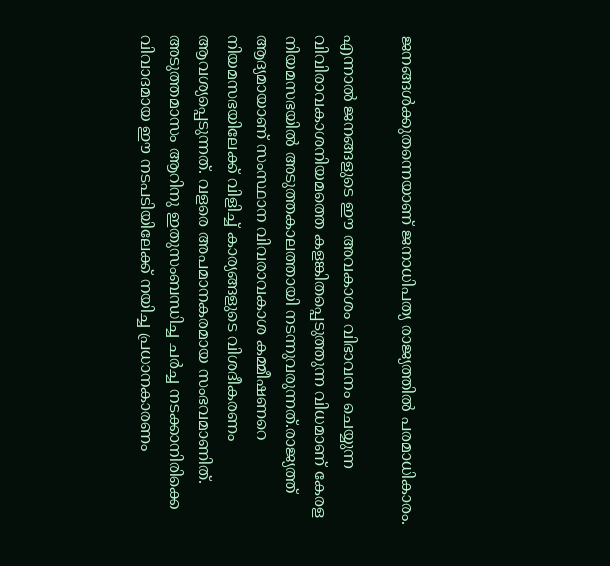ജനങ്ങള്‍ക്കുതന്നെയാണ്‌ ജനാധിപത്യ രാജ്യത്തില്‍ പരമാധികാരം.

എന്നാല്‍ ജനങ്ങളുടെ ഈ അവകാശം വിഭാവനം ചെയ്യുന്ന വിവിരാവകാശനിയമത്തെ കളങ്കിതപ്പെടുത്തുന്ന വിധമാണ്‌ കേരള നിയമസഭയില്‍ അടുത്തകാലത്തായി നടന്നുവരുന്നത്‌.രാജ്യത്ത്‌ ആദ്യമായാണ്‌ സംസ്ഥാന വിവരാവകാശ കമ്മീഷണറെ നിയമസഭയിലേക്ക്‌ വിളിച്ച്‌ കാര്യങ്ങളുടെ വിശദീകരണം ആവശ്യപ്പെടുന്നത്‌. വളരെ അപമാനകരമായ സംഭവമാണിത്‌.
അടുത്തമാസം ആറിനു ഇതുസംബന്ധിച്ച ചര്‍ച്ച നടക്കാനിരിക്കെ വിവാദമായ ഈ നടപടിയിലേക്ക്‌ നയിച്ച പ്രധാനകാരണം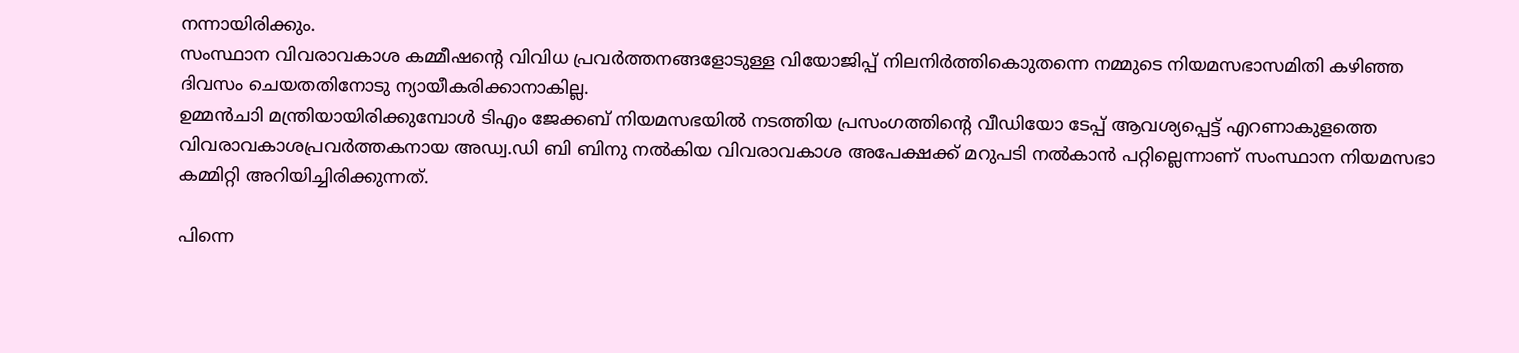നന്നായിരിക്കും.
സംസ്ഥാന വിവരാവകാശ കമ്മീഷന്റെ വിവിധ പ്രവര്‍ത്തനങ്ങളോടുള്ള വിയോജിപ്പ്‌ നിലനിര്‍ത്തികൊുതന്നെ നമ്മുടെ നിയമസഭാസമിതി കഴിഞ്ഞ ദിവസം ചെയതതിനോടു ന്യായീകരിക്കാനാകില്ല.
ഉമ്മന്‍ചാി മന്ത്രിയായിരിക്കുമ്പോള്‍ ടിഎം ജേക്കബ്‌ നിയമസഭയില്‍ നടത്തിയ പ്രസംഗത്തിന്റെ വീഡിയോ ടേപ്പ്‌ ആവശ്യപ്പെട്ട്‌ എറണാകുളത്തെ വിവരാവകാശപ്രവര്‍ത്തകനായ അഡ്വ.ഡി ബി ബിനു നല്‍കിയ വിവരാവകാശ അപേക്ഷക്ക്‌ മറുപടി നല്‍കാന്‍ പറ്റില്ലെന്നാണ്‌ സംസ്ഥാന നിയമസഭാ കമ്മിറ്റി അറിയിച്ചിരിക്കുന്നത്‌.

പിന്നെ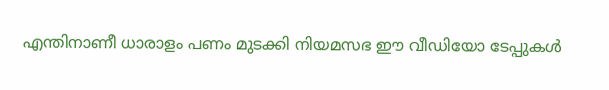എന്തിനാണീ ധാരാളം പണം മുടക്കി നിയമസഭ ഈ വീഡിയോ ടേപ്പുകള്‍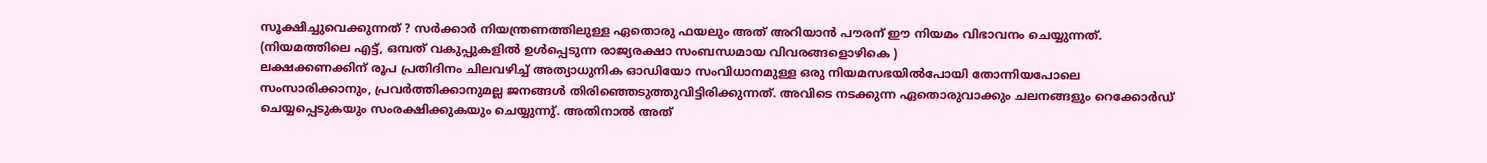സൂക്ഷിച്ചുവെക്കുന്നത്‌ ? സര്‍ക്കാര്‍ നിയന്ത്രണത്തിലുള്ള ഏതൊരു ഫയലും അത്‌ അറിയാന്‍ പൗരന്‌ ഈ നിയമം വിഭാവനം ചെയ്യുന്നത്‌. (നിയമത്തിലെ എട്ട്‌, ഒമ്പത്‌ വകുപ്പുകളില്‍ ഉള്‍പ്പെടുന്ന രാജ്യരക്ഷാ സംബന്ധമായ വിവരങ്ങളൊഴികെ )
ലക്ഷക്കണക്കിന്‌ രൂപ പ്രതിദിനം ചിലവഴിച്ച്‌ അത്യാധുനിക ഓഡിയോ സംവിധാനമുള്ള ഒരു നിയമസഭയില്‍പോയി തോന്നിയപോലെ സംസാരിക്കാനും, പ്രവര്‍ത്തിക്കാനുമല്ല ജനങ്ങള്‍ തിരിഞ്ഞെടുത്തുവിട്ടിരിക്കുന്നത്‌. അവിടെ നടക്കുന്ന ഏതൊരുവാക്കും ചലനങ്ങളും റെക്കോര്‍ഡ്‌ ചെയ്യപ്പെടുകയും സംരക്ഷിക്കുകയും ചെയ്യുന്നു്‌. അതിനാല്‍ അത്‌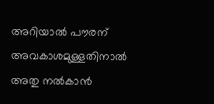അറിയാല്‍ പൗരന്‌ അവകാശമുള്ളതിനാല്‍ അതു നല്‍കാന്‍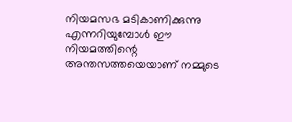നിയമസഭ മടികാണിക്കുന്നു എന്നറിയുമ്പോള്‍ ഈ നിയമത്തിന്റെ അന്തസത്തയെയാണ്‌ നമ്മുടെ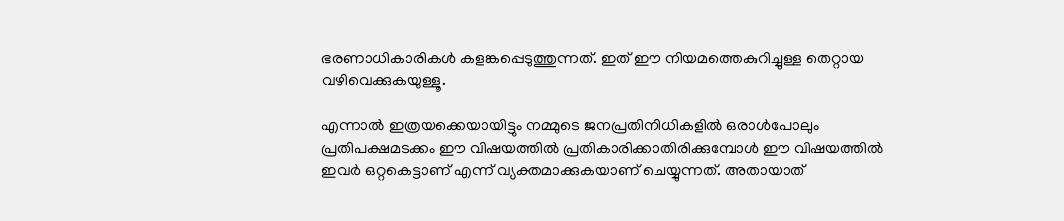ഭരണാധികാരികള്‍ കളങ്കപ്പെടുത്തുന്നത്‌. ഇത്‌ ഈ നിയമത്തെകുറിച്ചുള്ള തെറ്റായ വഴിവെക്കുകയുള്ളൂ.

എന്നാല്‍ ഇത്രയക്കെയായിട്ടും നമ്മുടെ ജനപ്രതിനിധികളില്‍ ഒരാള്‍പോലും പ്രതിപക്ഷമടക്കം ഈ വിഷയത്തില്‍ പ്രതികാരിക്കാതിരിക്കുമ്പോള്‍ ഈ വിഷയത്തില്‍ ഇവര്‍ ഒറ്റകെട്ടാണ്‌ എന്ന്‌ വ്യക്തമാക്കുകയാണ്‌ ചെയ്യുന്നത്‌. അതായാത്‌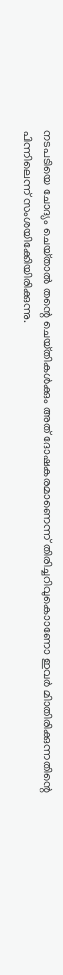നടപടിയെ ചോദ്യം ചെയ്‌താല്‍ തന്റെ ചെയ്‌തികള്‍ക്കും അത്‌ ദോഷകരമാണെന്ന്‌ തിരിച്ചറിവുകൊാണോ ഇവര്‍ മിാതിരിക്കുന്നതിന്റെ പിന്നിലെന്ന്‌ സംശയിക്കേിയിരിക്കുന്നു.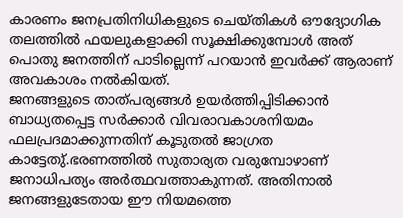കാരണം ജനപ്രതിനിധികളുടെ ചെയ്‌തികള്‍ ഔദ്യോഗിക തലത്തില്‍ ഫയലുകളാക്കി സൂക്ഷിക്കുമ്പോള്‍ അത്‌ പൊതു ജനത്തിന്‌ പാടില്ലെന്ന്‌ പറയാന്‍ ഇവര്‍ക്ക്‌ ആരാണ്‌ അവകാശം നല്‍കിയത്‌.
ജനങ്ങളുടെ താത്‌പര്യങ്ങള്‍ ഉയര്‍ത്തിപ്പിടിക്കാന്‍ ബാധ്യതപ്പെട്ട സര്‍ക്കാര്‍ വിവരാവകാശനിയമം ഫലപ്രദമാക്കുന്നതിന്‌ കൂടുതല്‍ ജാഗ്രത കാട്ടേതു്‌.ഭരണത്തില്‍ സുതാര്യത വരുമ്പോഴാണ്‌ ജനാധിപത്യം അര്‍ത്ഥവത്താകുന്നത്‌. അതിനാല്‍ ജനങ്ങളുടേതായ ഈ നിയമത്തെ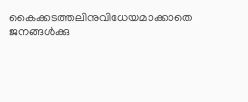കൈക്കടത്തലിനുവിധേയമാക്കാതെ ജനങ്ങള്‍ക്കു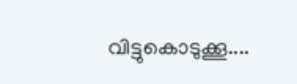വിട്ടുകൊടുക്കൂ....